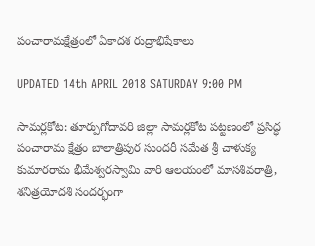పంచారామక్షేత్రంలో ఏకాదశ రుద్రాభిషేకాలు

UPDATED 14th APRIL 2018 SATURDAY 9:00 PM

సామర్లకోట: తూర్పుగోదావరి జిల్లా సామర్లకోట పట్టణంలో ప్రసిద్ధ పంచారామ క్షేత్రం బాలాత్రిపుర సుందరీ సమేత శ్రీ చాళుక్య కుమారరామ భీమేశ్వరస్వామి వారి ఆలయంలో మాసశివరాత్రి, శనిత్రయోదశి సందర్భంగా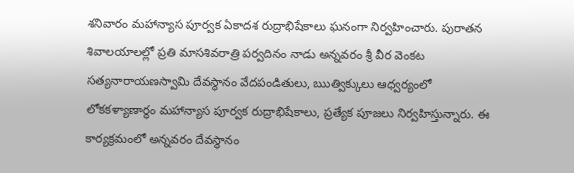శనివారం మహాన్యాస పూర్వక ఏకాదశ రుద్రాభిషేకాలు ఘనంగా నిర్వహించారు. పురాతన శివాలయాలల్లో ప్రతి మాసశివరాత్రి పర్వదినం నాడు అన్నవరం శ్రీ వీర వెంకట సత్యనారాయణస్వామి దేవస్థానం వేదపండితులు, ఋత్విక్కులు ఆధ్వర్యంలో లోకకళ్యాణార్థం మహాన్యాస పూర్వక రుద్రాభిషేకాలు, ప్రత్యేక పూజలు నిర్వహిస్తున్నారు. ఈ కార్యక్రమంలో అన్నవరం దేవస్థానం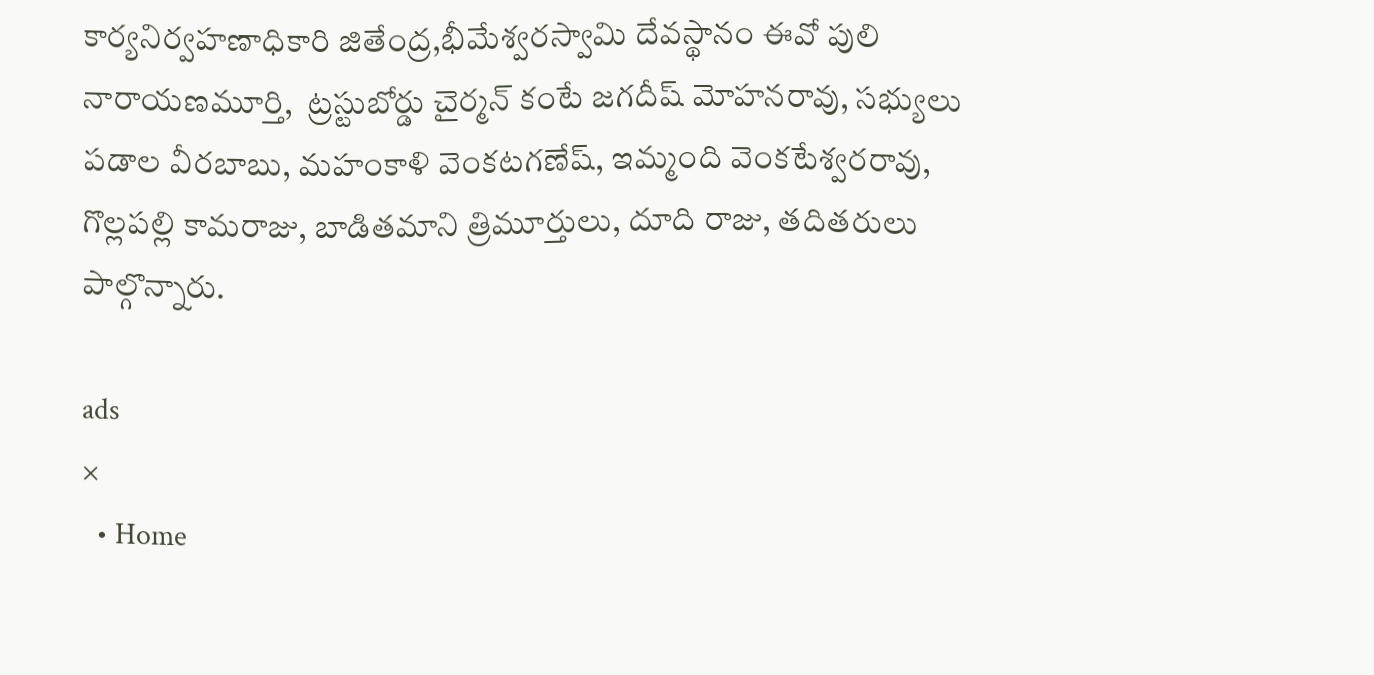కార్యనిర్వహణాధికారి జితేంద్ర,భీమేశ్వరస్వామి దేవస్థానం ఈవో పులి నారాయణమూర్తి,  ట్రస్టుబోర్డు చైర్మన్ కంటే జగదీష్ మోహనరావు, సభ్యులు పడాల వీరబాబు, మహంకాళి వెంకటగణేష్, ఇమ్మంది వెంకటేశ్వరరావు, గొల్లపల్లి కామరాజు, బాడితమాని త్రిమూర్తులు, దూది రాజు, తదితరులు పాల్గొన్నారు.

ads
×
  • Home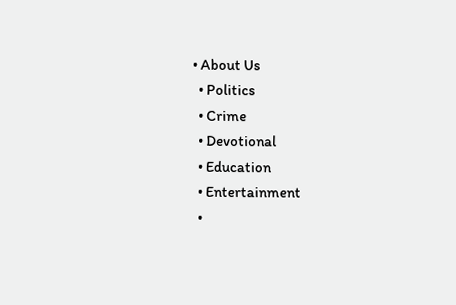• About Us
  • Politics
  • Crime
  • Devotional
  • Education
  • Entertainment
  •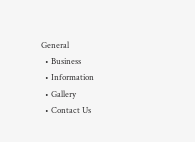General
  • Business
  • Information
  • Gallery
  • Contact Us